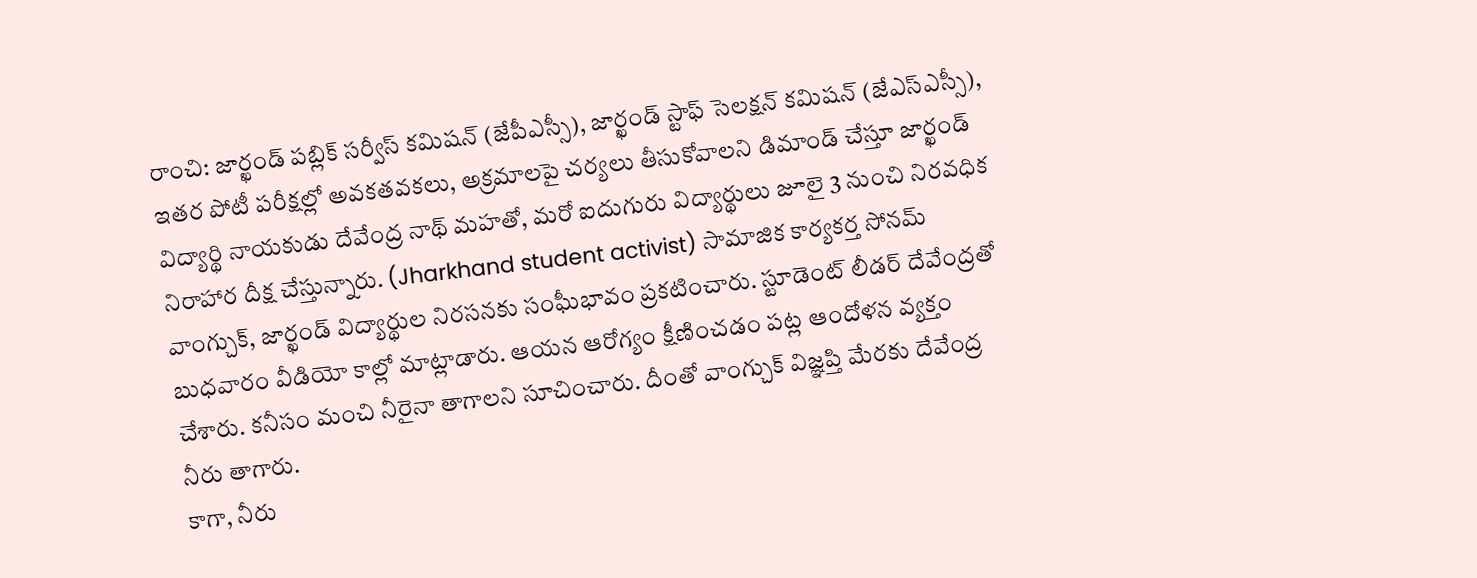రాంచి: జార్ఖండ్ పబ్లిక్ సర్వీస్ కమిషన్ (జేపీఎస్సీ), జార్ఖండ్ స్టాఫ్ సెలక్షన్ కమిషన్ (జేఎస్ఎస్సీ), ఇతర పోటీ పరీక్షల్లో అవకతవకలు, అక్రమాలపై చర్యలు తీసుకోవాలని డిమాండ్ చేస్తూ జార్ఖండ్ విద్యార్థి నాయకుడు దేవేంద్ర నాథ్ మహతో, మరో ఐదుగురు విద్యార్థులు జూలై 3 నుంచి నిరవధిక నిరాహార దీక్ష చేస్తున్నారు. (Jharkhand student activist) సామాజిక కార్యకర్త సోనమ్ వాంగ్చుక్, జార్ఖండ్ విద్యార్థుల నిరసనకు సంఘీభావం ప్రకటించారు. స్టూడెంట్ లీడర్ దేవేంద్రతో బుధవారం వీడియో కాల్లో మాట్లాడారు. ఆయన ఆరోగ్యం క్షీణించడం పట్ల ఆందోళన వ్యక్తం చేశారు. కనీసం మంచి నీరైనా తాగాలని సూచించారు. దీంతో వాంగ్చుక్ విజ్ఞప్తి మేరకు దేవేంద్ర నీరు తాగారు.
కాగా, నీరు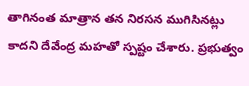తాగినంత మాత్రాన తన నిరసన ముగిసినట్లు కాదని దేవేంద్ర మహతో స్పష్టం చేశారు. ప్రభుత్వం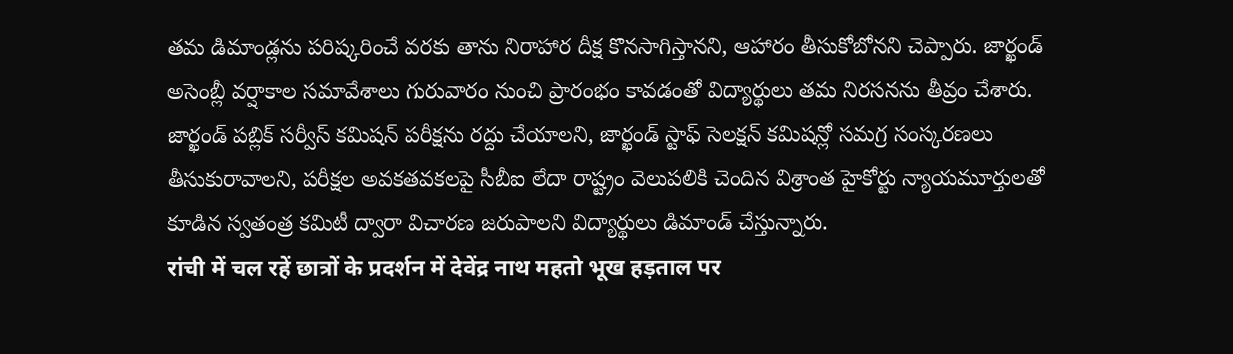తమ డిమాండ్లను పరిష్కరించే వరకు తాను నిరాహార దీక్ష కొనసాగిస్తానని, ఆహారం తీసుకోబోనని చెప్పారు. జార్ఖండ్ అసెంబ్లీ వర్షాకాల సమావేశాలు గురువారం నుంచి ప్రారంభం కావడంతో విద్యార్థులు తమ నిరసనను తీవ్రం చేశారు. జార్ఖండ్ పబ్లిక్ సర్వీస్ కమిషన్ పరీక్షను రద్దు చేయాలని, జార్ఖండ్ స్టాఫ్ సెలక్షన్ కమిషన్లో సమగ్ర సంస్కరణలు తీసుకురావాలని, పరీక్షల అవకతవకలపై సీబీఐ లేదా రాష్ట్రం వెలుపలికి చెందిన విశ్రాంత హైకోర్టు న్యాయమూర్తులతో కూడిన స్వతంత్ర కమిటీ ద్వారా విచారణ జరుపాలని విద్యార్థులు డిమాండ్ చేస్తున్నారు.
रांची में चल रहें छात्रों के प्रदर्शन में देवेंद्र नाथ महतो भूख हड़ताल पर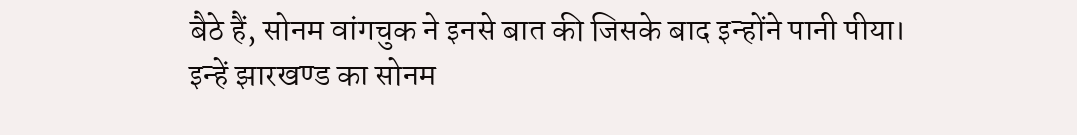बैठे हैं, सोनम वांगचुक ने इनसे बात की जिसके बाद इन्होंने पानी पीया।
इन्हें झारखण्ड का सोनम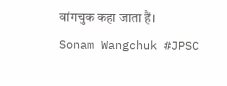वांगचुक कहा जाता हैं।
Sonam Wangchuk #JPSC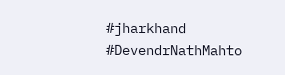#jharkhand #DevendrNathMahto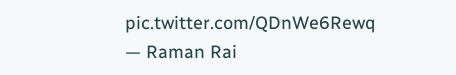pic.twitter.com/QDnWe6Rewq
— Raman Rai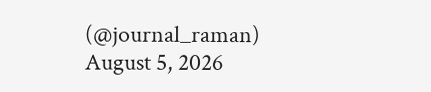(@journal_raman) August 5, 2026